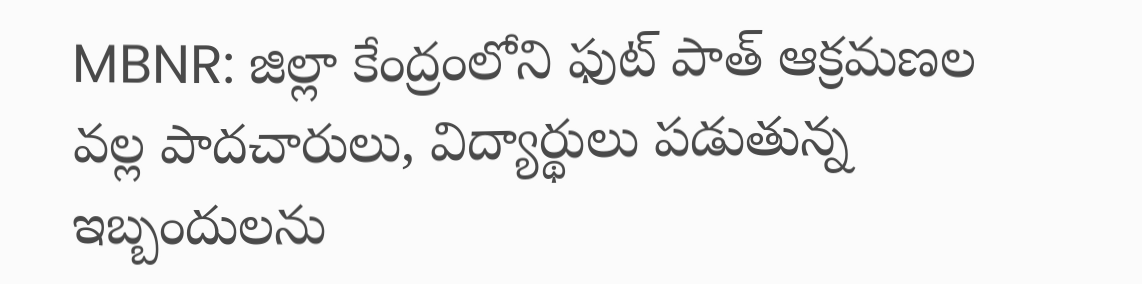MBNR: జిల్లా కేంద్రంలోని ఫుట్ పాత్ ఆక్రమణల వల్ల పాదచారులు, విద్యార్థులు పడుతున్న ఇబ్బందులను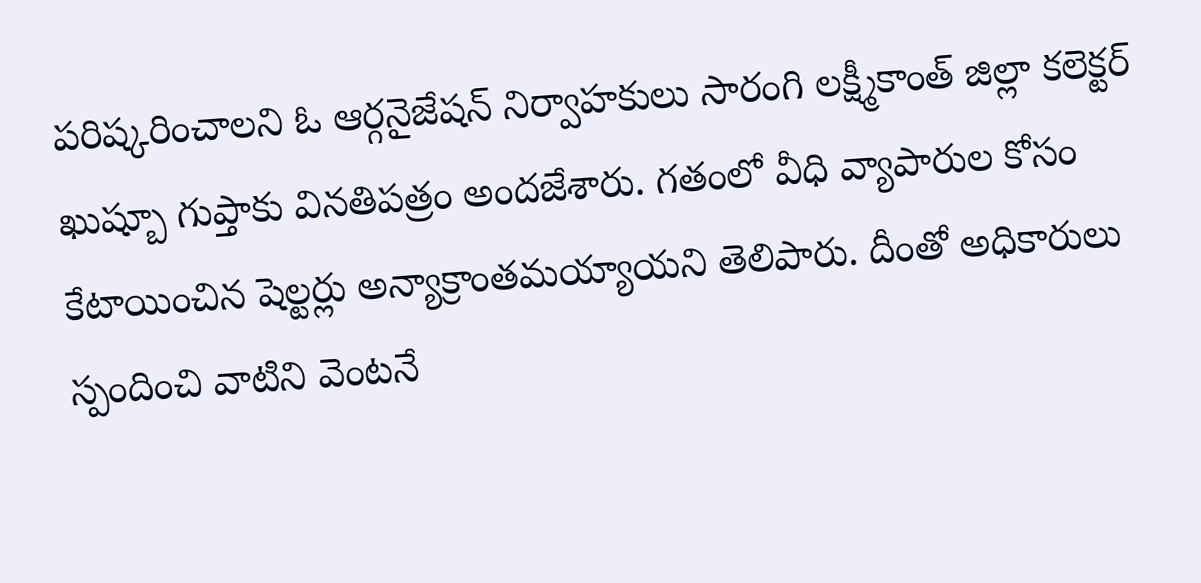పరిష్కరించాలని ఓ ఆర్గనైజేషన్ నిర్వాహకులు సారంగి లక్ష్మీకాంత్ జిల్లా కలెక్టర్ ఖుష్బూ గుప్తాకు వినతిపత్రం అందజేశారు. గతంలో వీధి వ్యాపారుల కోసం కేటాయించిన షెల్టర్లు అన్యాక్రాంతమయ్యాయని తెలిపారు. దీంతో అధికారులు స్పందించి వాటిని వెంటనే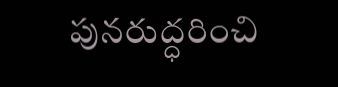పునరుద్ధరించి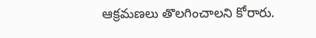ఆక్రమణలు తొలగించాలని కోరారు.